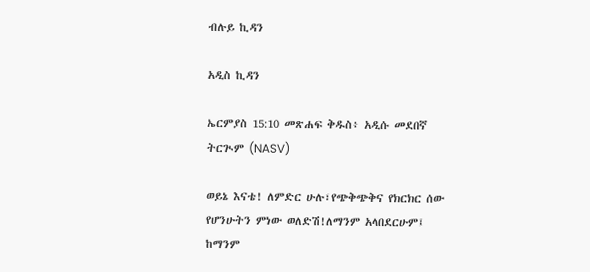ብሉይ ኪዳን

አዲስ ኪዳን

ኤርምያስ 15:10 መጽሐፍ ቅዱስ፥ አዲሱ መደበኛ ትርጒም (NASV)

ወይኔ እናቴ! ለምድር ሁሉ፣የጭቅጭቅና የክርክር ሰው የሆንሁትን ምነው ወለድሽ!ለማንም አላበደርሁም፤ ከማንም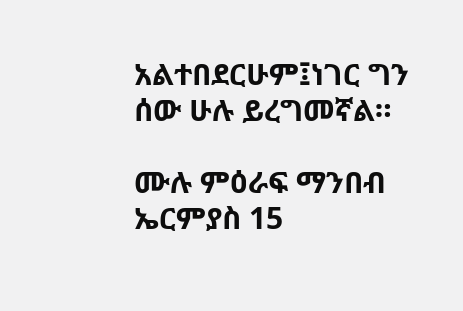አልተበደርሁም፤ነገር ግን ሰው ሁሉ ይረግመኛል።

ሙሉ ምዕራፍ ማንበብ ኤርምያስ 15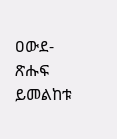ዐውደ-ጽሑፍ ይመልከቱ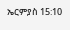ኤርምያስ 15:10